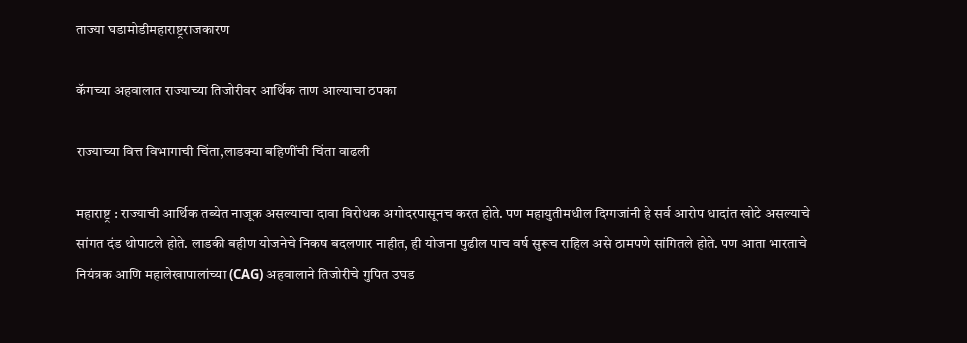ताज्या घडामोडीमहाराष्ट्रराजकारण

कॅगच्या अहवालात राज्याच्या तिजोरीवर आर्थिक ताण आल्याचा ठपका

राज्याच्या वित्त विभागाची चिंता,लाडक्या बहि‍णींची चिंता वाढली

महाराष्ट्र : राज्याची आर्थिक तब्येत नाजूक असल्याचा दावा विरोधक अगोदरपासूनच करत होते. पण महायुतीमधील दिग्गजांनी हे सर्व आरोप धादांत खोटे असल्याचे सांगत दंड थोपाटले होते. लाडकी बहीण योजनेचे निकष बदलणार नाहीत, ही योजना पुढील पाच वर्ष सुरूच राहिल असे ठामपणे सांगितले होते. पण आता भारताचे नियंत्रक आणि महालेखापालांच्या (CAG) अहवालाने तिजोरीचे गुपित उघड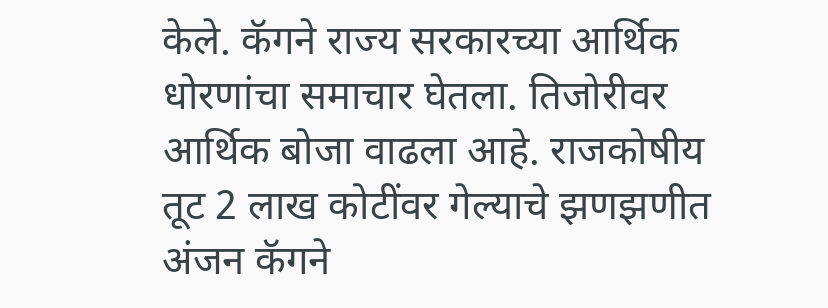केले. कॅगने राज्य सरकारच्या आर्थिक धोरणांचा समाचार घेतला. तिजोरीवर आर्थिक बोजा वाढला आहे. राजकोषीय तूट 2 लाख कोटींवर गेल्याचे झणझणीत अंजन कॅगने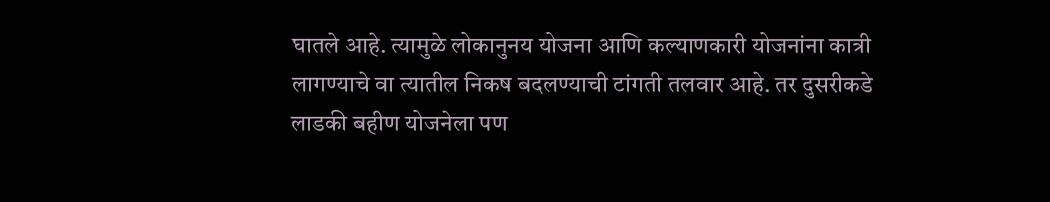घातले आहे. त्यामुळे लोकानुनय योजना आणि कल्याणकारी योजनांना कात्री लागण्याचे वा त्यातील निकष बदलण्याची टांगती तलवार आहे. तर दुसरीकडे लाडकी बहीण योजनेला पण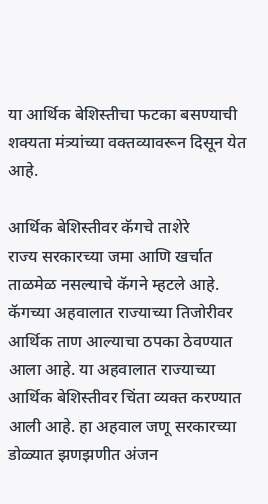या आर्थिक बेशिस्तीचा फटका बसण्याची शक्यता मंत्र्यांच्या वक्तव्यावरून दिसून येत आहे.

आर्थिक बेशिस्तीवर कॅगचे ताशेरे
राज्य सरकारच्या जमा आणि खर्चात ताळमेळ नसल्याचे कॅगने म्हटले आहे. कॅगच्या अहवालात राज्याच्या तिजोरीवर आर्थिक ताण आल्याचा ठपका ठेवण्यात आला आहे. या अहवालात राज्याच्या आर्थिक बेशिस्तीवर चिंता व्यक्त करण्यात आली आहे. हा अहवाल जणू सरकारच्या डोळ्यात झणझणीत अंजन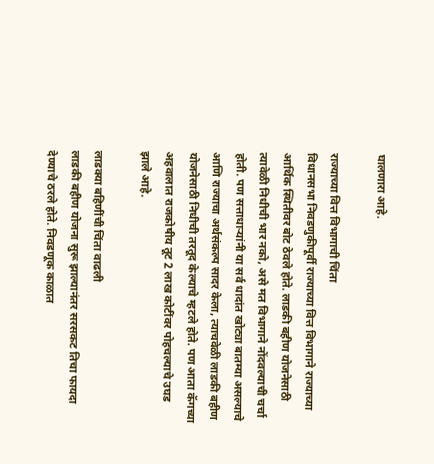घालणारा आहे.

राज्याच्या वित्त विभागाची चिंता
विधानसभा निवडणुकीपूर्वी राज्याच्या वित्त विभागाने राज्याच्या आर्थिक स्थितीवर बोट ठेवले होते. लाडकी बहीण योजनेसाठी त्यावेळी निधीची भार नको, असे मत विभागाने नोंदवल्याची चर्चा होती. पण सत्ताधाऱ्यांनी या सर्व धादांत खोट्या बातम्या असल्याचे आणि राज्याचा अर्थसंकल्प सादर केला, त्याचवेळी लाडकी बहीण योजनेसाठी निधीची तरतूद केल्याचे म्हटले होते. पण आता कॅगच्या अहवालात राजकोषीय तूट 2 लाख कोटींवर पोहचल्याचे उघड झाले आहे.

लाडक्या बहि‍णींची चिंता वाढली
लाडकी बहीण योजना सुरू झाल्यानंतर सरसकट तिचा फायदा देण्याचे ठरले होते. निवडणूक काळात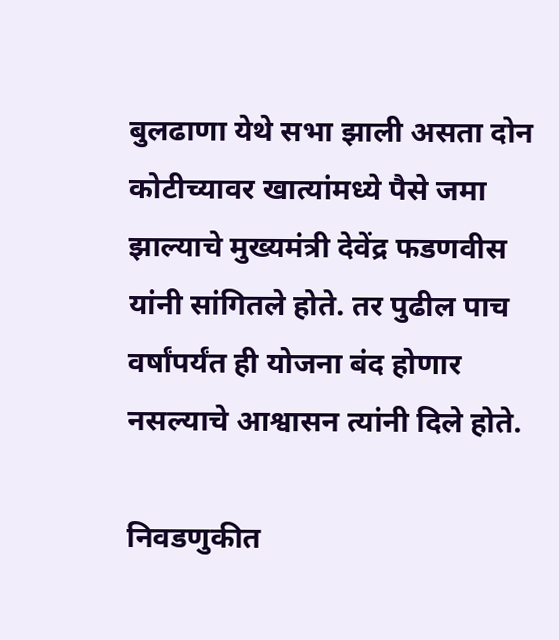बुलढाणा येथे सभा झाली असता दोन कोटीच्यावर खात्यांमध्ये पैसे जमा झाल्याचे मुख्यमंत्री देवेंद्र फडणवीस यांनी सांगितले होते. तर पुढील पाच वर्षांपर्यंत ही योजना बंद होणार नसल्याचे आश्वासन त्यांनी दिले होते.

निवडणुकीत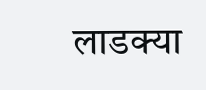लाडक्या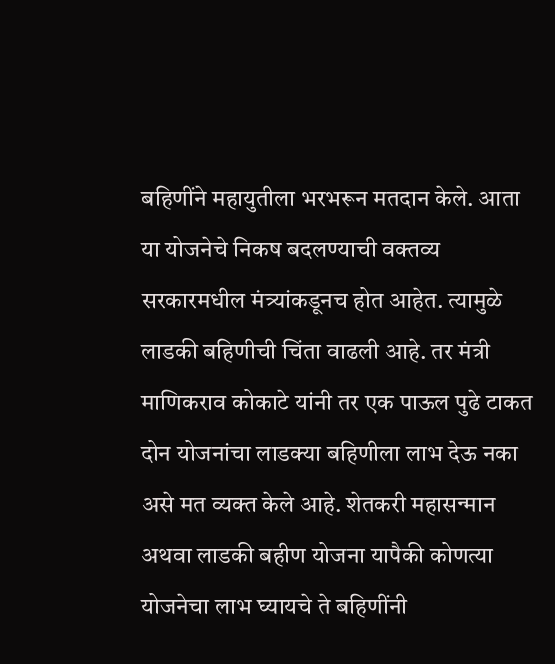बहिणींने महायुतीला भरभरून मतदान केले. आता या योजनेचे निकष बदलण्याची वक्तव्य सरकारमधील मंत्र्यांकडूनच होत आहेत. त्यामुळे लाडकी बहिणीची चिंता वाढली आहे. तर मंत्री माणिकराव कोकाटे यांनी तर एक पाऊल पुढे टाकत दोन योजनांचा लाडक्या बहिणीला लाभ देऊ नका असे मत व्यक्त केले आहे. शेतकरी महासन्मान अथवा लाडकी बहीण योजना यापैकी कोणत्या योजनेचा लाभ घ्यायचे ते बहि‍णींनी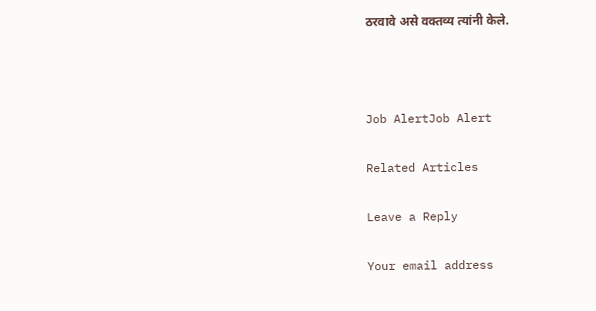ठरवावे असे वक्तव्य त्यांनी केले.



Job AlertJob Alert

Related Articles

Leave a Reply

Your email address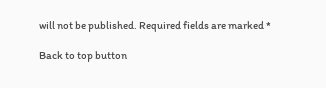will not be published. Required fields are marked *

Back to top button